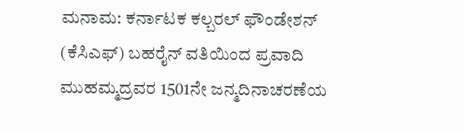ಮನಾಮ: ಕರ್ನಾಟಕ ಕಲ್ಬರಲ್ ಫೌಂಡೇಶನ್ (ಕೆಸಿಎಫ್) ಬಹರೈನ್ ವತಿಯಿಂದ ಪ್ರವಾದಿ ಮುಹಮ್ಮದ್ರವರ 1501ನೇ ಜನ್ಮದಿನಾಚರಣೆಯ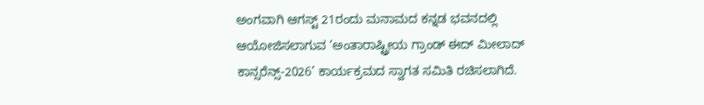ಅಂಗವಾಗಿ ಆಗಸ್ಟ್ 21ರಂದು ಮನಾಮದ ಕನ್ನಡ ಭವನದಲ್ಲಿ ಆಯೋಜಿಸಲಾಗುವ ‘ಅಂತಾರಾಷ್ಟ್ರೀಯ ಗ್ರಾಂಡ್ ಈದ್ ಮೀಲಾದ್ ಕಾನ್ಸರೆನ್ಸ್-2026’ ಕಾರ್ಯಕ್ರಮದ ಸ್ವಾಗತ ಸಮಿತಿ ರಚಿಸಲಾಗಿದೆ.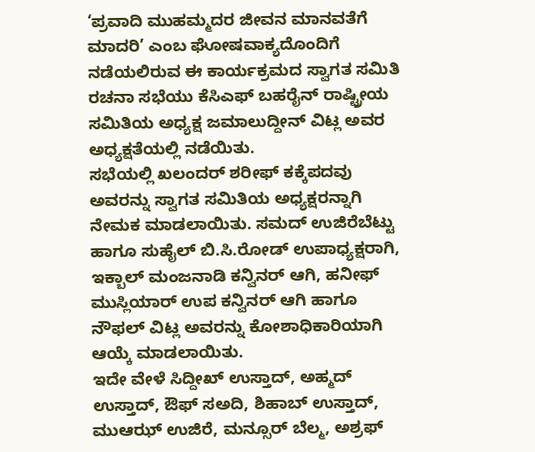‘ಪ್ರವಾದಿ ಮುಹಮ್ಮದರ ಜೀವನ ಮಾನವತೆಗೆ ಮಾದರಿ’ ಎಂಬ ಘೋಷವಾಕ್ಯದೊಂದಿಗೆ ನಡೆಯಲಿರುವ ಈ ಕಾರ್ಯಕ್ರಮದ ಸ್ವಾಗತ ಸಮಿತಿ ರಚನಾ ಸಭೆಯು ಕೆಸಿಎಫ್ ಬಹರೈನ್ ರಾಷ್ಟ್ರೀಯ ಸಮಿತಿಯ ಅಧ್ಯಕ್ಷ ಜಮಾಲುದ್ದೀನ್ ವಿಟ್ಲ ಅವರ ಅಧ್ಯಕ್ಷತೆಯಲ್ಲಿ ನಡೆಯಿತು.
ಸಭೆಯಲ್ಲಿ ಖಲಂದರ್ ಶರೀಫ್ ಕಕ್ಕೆಪದವು ಅವರನ್ನು ಸ್ವಾಗತ ಸಮಿತಿಯ ಅಧ್ಯಕ್ಷರನ್ನಾಗಿ ನೇಮಕ ಮಾಡಲಾಯಿತು. ಸಮದ್ ಉಜಿರೆಬೆಟ್ಟು ಹಾಗೂ ಸುಹೈಲ್ ಬಿ.ಸಿ.ರೋಡ್ ಉಪಾಧ್ಯಕ್ಷರಾಗಿ, ಇಕ್ಬಾಲ್ ಮಂಜನಾಡಿ ಕನ್ವಿನರ್ ಆಗಿ, ಹನೀಫ್ ಮುಸ್ಲಿಯಾರ್ ಉಪ ಕನ್ವಿನರ್ ಆಗಿ ಹಾಗೂ ನೌಫಲ್ ವಿಟ್ಲ ಅವರನ್ನು ಕೋಶಾಧಿಕಾರಿಯಾಗಿ ಆಯ್ಕೆ ಮಾಡಲಾಯಿತು.
ಇದೇ ವೇಳೆ ಸಿದ್ದೀಖ್ ಉಸ್ತಾದ್, ಅಹ್ಮದ್ ಉಸ್ತಾದ್, ಔಫ್ ಸಅದಿ, ಶಿಹಾಬ್ ಉಸ್ತಾದ್, ಮುಆಝ್ ಉಜಿರೆ, ಮನ್ಸೂರ್ ಬೆಲ್ಮ, ಅಶ್ರಫ್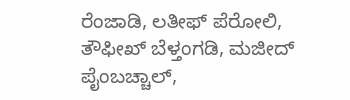ರೆಂಜಾಡಿ, ಲತೀಫ್ ಪೆರೋಲಿ, ತೌಫೀಖ್ ಬೆಳ್ತಂಗಡಿ, ಮಜೀದ್ ಪೈಂಬಚ್ಚಾಲ್,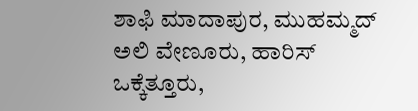ಶಾಫಿ ಮಾದಾಪುರ, ಮುಹಮ್ಮದ್ ಅಲಿ ವೇಣೂರು, ಹಾರಿಸ್ ಒಕ್ಕೆತ್ತೂರು,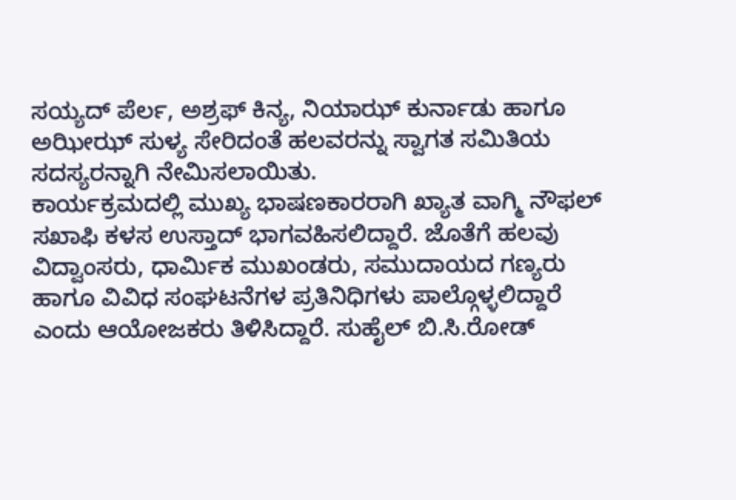ಸಯ್ಯದ್ ಪೆರ್ಲ, ಅಶ್ರಫ್ ಕಿನ್ಯ, ನಿಯಾಝ್ ಕುರ್ನಾಡು ಹಾಗೂ ಅಝೀಝ್ ಸುಳ್ಯ ಸೇರಿದಂತೆ ಹಲವರನ್ನು ಸ್ವಾಗತ ಸಮಿತಿಯ ಸದಸ್ಯರನ್ನಾಗಿ ನೇಮಿಸಲಾಯಿತು.
ಕಾರ್ಯಕ್ರಮದಲ್ಲಿ ಮುಖ್ಯ ಭಾಷಣಕಾರರಾಗಿ ಖ್ಯಾತ ವಾಗ್ಮಿ ನೌಫಲ್ ಸಖಾಫಿ ಕಳಸ ಉಸ್ತಾದ್ ಭಾಗವಹಿಸಲಿದ್ದಾರೆ. ಜೊತೆಗೆ ಹಲವು ವಿದ್ವಾಂಸರು, ಧಾರ್ಮಿಕ ಮುಖಂಡರು, ಸಮುದಾಯದ ಗಣ್ಯರು ಹಾಗೂ ವಿವಿಧ ಸಂಘಟನೆಗಳ ಪ್ರತಿನಿಧಿಗಳು ಪಾಲ್ಗೊಳ್ಳಲಿದ್ದಾರೆ ಎಂದು ಆಯೋಜಕರು ತಿಳಿಸಿದ್ದಾರೆ. ಸುಹೈಲ್ ಬಿ.ಸಿ.ರೋಡ್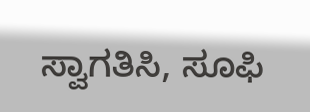ಸ್ವಾಗತಿಸಿ, ಸೂಫಿ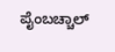ಪೈಂಬಚ್ಚಾಲ್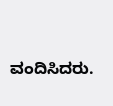ವಂದಿಸಿದರು.